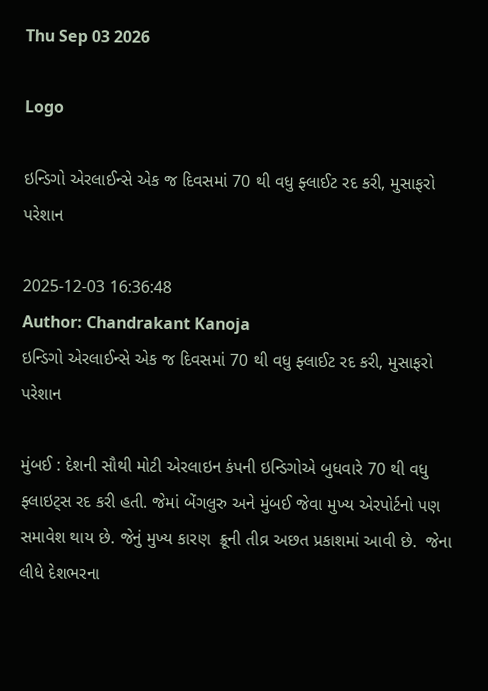Thu Sep 03 2026

Logo

ઇન્ડિગો એરલાઈન્સે એક જ દિવસમાં 70 થી વધુ ફ્લાઈટ રદ કરી, મુસાફરો પરેશાન

2025-12-03 16:36:48
Author: Chandrakant Kanoja
ઇન્ડિગો એરલાઈન્સે એક જ દિવસમાં 70 થી વધુ ફ્લાઈટ રદ કરી, મુસાફરો પરેશાન

મુંબઈ : દેશની સૌથી મોટી એરલાઇન કંપની ઇન્ડિગોએ બુધવારે 70 થી વધુ ફ્લાઇટ્સ રદ કરી હતી. જેમાં બેંગલુરુ અને મુંબઈ જેવા મુખ્ય એરપોર્ટનો પણ સમાવેશ થાય છે. જેનું મુખ્ય કારણ  ક્રૂની તીવ્ર અછત પ્રકાશમાં આવી છે.  જેના લીધે દેશભરના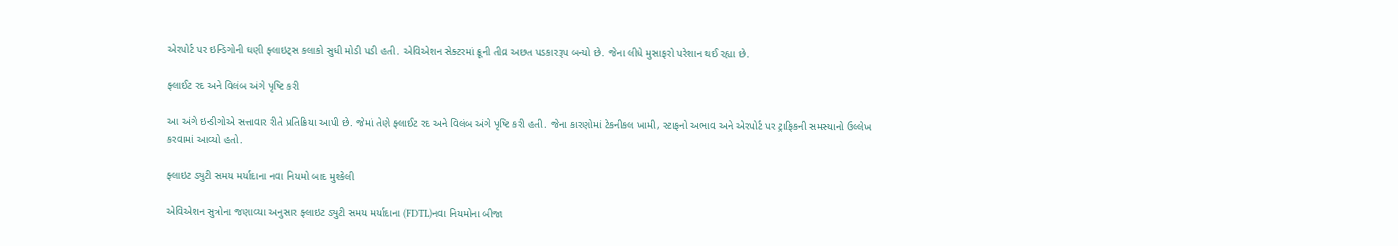એરપોર્ટ પર ઇન્ડિગોની ઘણી ફ્લાઇટ્સ કલાકો સુધી મોડી પડી હતી. એવિએશન સેક્ટરમાં ક્રૂની તીવ્ર અછત પડકારરૂપ બન્યો છે. જેના લીધે મુસાફરો પરેશાન થઈ રહ્યા છે.

ફ્લાઈટ રદ અને વિલંબ અંગે પૃષ્ટિ કરી

આ અંગે ઇન્ડીગોએ સત્તાવાર રીતે પ્રતિક્રિયા આપી છે. જેમાં તેણે ફ્લાઈટ રદ અને વિલંબ અંગે પૃષ્ટિ કરી હતી. જેના કારણોમાં ટેકનીકલ ખામી, સ્ટાફનો અભાવ અને એરપોર્ટ પર ટ્રાફિકની સમસ્યાનો ઉલ્લેખ કરવામાં આવ્યો હતો.

ફ્લાઇટ ડ્યુટી સમય મર્યાદાના નવા નિયમો બાદ મુશ્કેલી

એવિએશન સુત્રોના જણાવ્યા અનુસાર ફ્લાઇટ ડ્યુટી સમય મર્યાદાના (FDTL)નવા નિયમોના બીજા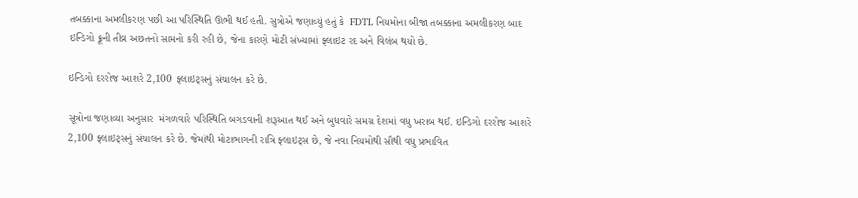તબક્કાના અમલીકરણ પછી આ પરિસ્થિતિ ઊભી થઈ હતી. સુત્રોએ જણાવ્યું હતું કે  FDTL નિયમોના બીજા તબક્કાના અમલીકરણ બાદ ઇન્ડિગો ક્રૂની તીવ્ર અછતનો સામનો કરી રહી છે, જેના કારણે મોટી સંખ્યામાં ફ્લાઇટ રદ અને વિલંબ થયો છે.

ઇન્ડિગો દરરોજ આશરે 2,100 ફ્લાઇટ્સનું સંચાલન કરે છે.

સૂત્રોના જણાવ્યા અનુસાર  મંગળવારે પરિસ્થિતિ બગડવાની શરૂઆત થઈ અને બુધવારે સમગ્ર દેશમાં વધુ ખરાબ થઈ. ઇન્ડિગો દરરોજ આશરે 2,100 ફ્લાઇટ્સનું સંચાલન કરે છે. જેમાંથી મોટાભાગની રાત્રિ ફ્લાઇટ્સ છે, જે નવા નિયમોથી સૌથી વધુ પ્રભાવિત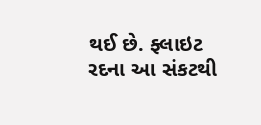થઈ છે. ફ્લાઇટ રદના આ સંકટથી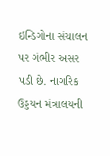ઇન્ડિગોના સંચાલન  પર ગંભીર અસર પડી છે. નાગરિક ઉડ્ડયન મંત્રાલયની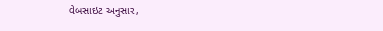વેબસાઇટ અનુસાર,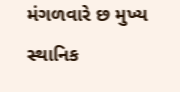મંગળવારે છ મુખ્ય સ્થાનિક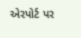એરપોર્ટ પર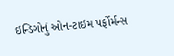ઇન્ડિગોનું ઓન-ટાઇમ પર્ફોર્મન્સ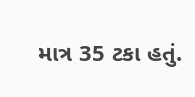માત્ર 35 ટકા હતું.